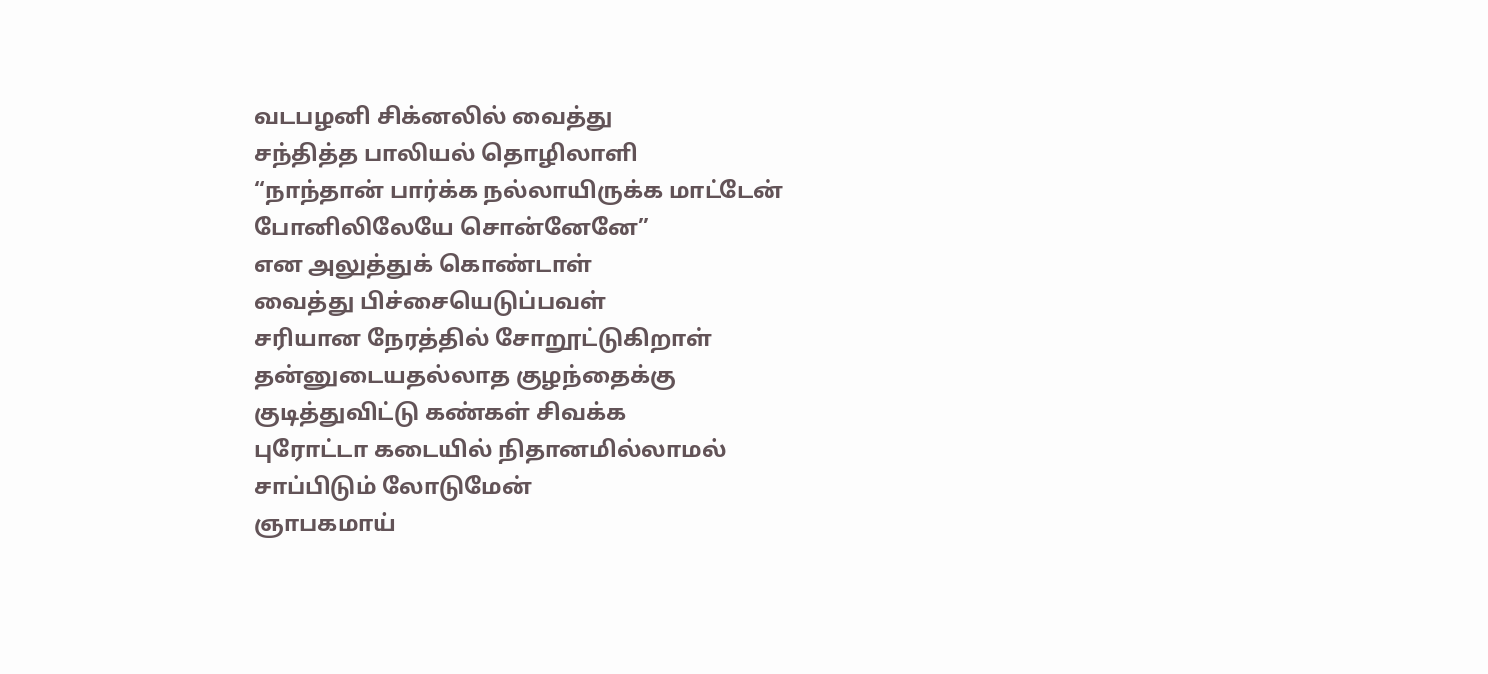வடபழனி சிக்னலில் வைத்து
சந்தித்த பாலியல் தொழிலாளி
“நாந்தான் பார்க்க நல்லாயிருக்க மாட்டேன்
போனிலிலேயே சொன்னேனே”
என அலுத்துக் கொண்டாள்
வைத்து பிச்சையெடுப்பவள்
சரியான நேரத்தில் சோறூட்டுகிறாள்
தன்னுடையதல்லாத குழந்தைக்கு
குடித்துவிட்டு கண்கள் சிவக்க
புரோட்டா கடையில் நிதானமில்லாமல்
சாப்பிடும் லோடுமேன்
ஞாபகமாய்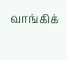வாங்கிக்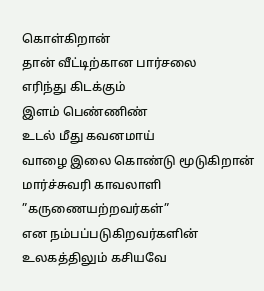கொள்கிறான்
தான் வீட்டிற்கான பார்சலை
எரிந்து கிடக்கும்
இளம் பெண்ணிண்
உடல் மீது கவனமாய்
வாழை இலை கொண்டு மூடுகிறான்
மார்ச்சுவரி காவலாளி
”கருணையற்றவர்கள்”
என நம்பப்படுகிறவர்களின்
உலகத்திலும் கசியவே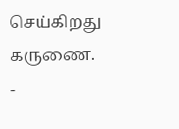செய்கிறது கருணை.
-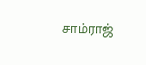சாம்ராஜ்